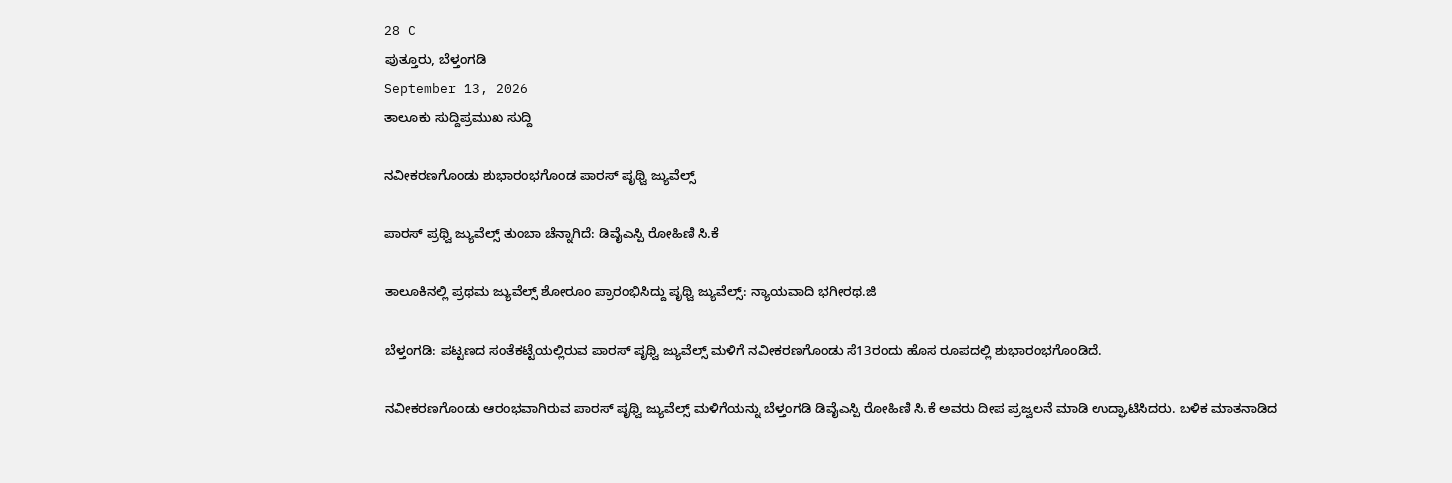28 C
ಪುತ್ತೂರು, ಬೆಳ್ತಂಗಡಿ
September 13, 2026
ತಾಲೂಕು ಸುದ್ದಿಪ್ರಮುಖ ಸುದ್ದಿ

ನವೀಕರಣಗೊಂಡು ಶುಭಾರಂಭಗೊಂಡ ಪಾರಸ್ ಪೃಥ್ವಿ ಜ್ಯುವೆಲ್ಸ್

ಪಾರಸ್ ಪ್ರಥ್ವಿ ಜ್ಯುವೆಲ್ಸ್ ತುಂಬಾ ಚೆನ್ನಾಗಿದೆ: ಡಿವೈಎಸ್ಪಿ ರೋಹಿಣಿ ಸಿ.ಕೆ

ತಾಲೂಕಿನಲ್ಲಿ ಪ್ರಥಮ ಜ್ಯುವೆಲ್ಸ್ ಶೋರೂಂ ಪ್ರಾರಂಭಿಸಿದ್ದು ಪೃಥ್ವಿ ಜ್ಯುವೆಲ್ಸ್: ನ್ಯಾಯವಾದಿ ಭಗೀರಥ.ಜಿ

ಬೆಳ್ತಂಗಡಿ: ಪಟ್ಟಣದ ಸಂತೆಕಟ್ಟೆಯಲ್ಲಿರುವ ಪಾರಸ್ ಪೃಥ್ವಿ ಜ್ಯುವೆಲ್ಸ್ ಮಳಿಗೆ ನವೀಕರಣಗೊಂಡು ಸೆ13ರಂದು ಹೊಸ ರೂಪದಲ್ಲಿ ಶುಭಾರಂಭಗೊಂಡಿದೆ.

ನವೀಕರಣಗೊಂಡು ಆರಂಭವಾಗಿರುವ ಪಾರಸ್ ಪೃಥ್ವಿ ಜ್ಯುವೆಲ್ಸ್ ಮಳಿಗೆಯನ್ನು ಬೆಳ್ತಂಗಡಿ ಡಿವೈಎಸ್ಪಿ ರೋಹಿಣಿ ಸಿ.ಕೆ ಅವರು ದೀಪ ಪ್ರಜ್ವಲನೆ ಮಾಡಿ ಉದ್ಘಾಟಿಸಿದರು. ಬಳಿಕ ಮಾತನಾಡಿದ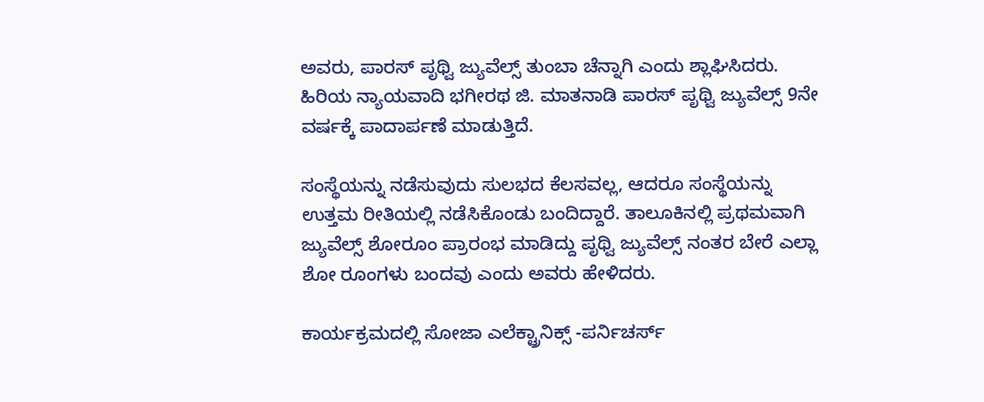ಅವರು, ಪಾರಸ್ ಪೃಥ್ವಿ ಜ್ಯುವೆಲ್ಸ್ ತುಂಬಾ ಚೆನ್ನಾಗಿ ಎಂದು ಶ್ಲಾಘಿಸಿದರು. ಹಿರಿಯ ನ್ಯಾಯವಾದಿ ಭಗೀರಥ ಜಿ. ಮಾತನಾಡಿ ಪಾರಸ್ ಪೃಥ್ವಿ ಜ್ಯುವೆಲ್ಸ್ 9ನೇ ವರ್ಷಕ್ಕೆ ಪಾದಾರ್ಪಣೆ ಮಾಡುತ್ತಿದೆ.

ಸಂಸ್ಥೆಯನ್ನು ನಡೆಸುವುದು ಸುಲಭದ ಕೆಲಸವಲ್ಲ, ಆದರೂ ಸಂಸ್ಥೆಯನ್ನು ಉತ್ತಮ ರೀತಿಯಲ್ಲಿ ನಡೆಸಿಕೊಂಡು ಬಂದಿದ್ದಾರೆ. ತಾಲೂಕಿನಲ್ಲಿ ಪ್ರಥಮವಾಗಿ ಜ್ಯುವೆಲ್ಸ್ ಶೋರೂಂ ಪ್ರಾರಂಭ ಮಾಡಿದ್ದು ಪೃಥ್ವಿ ಜ್ಯುವೆಲ್ಸ್ ನಂತರ ಬೇರೆ ಎಲ್ಲಾ ಶೋ ರೂಂಗಳು ಬಂದವು ಎಂದು ಅವರು ಹೇಳಿದರು.

ಕಾರ್ಯಕ್ರಮದಲ್ಲಿ ಸೋಜಾ ಎಲೆಕ್ಟ್ರಾನಿಕ್ಸ್ -ಪರ್ನಿಚರ್ಸ್‌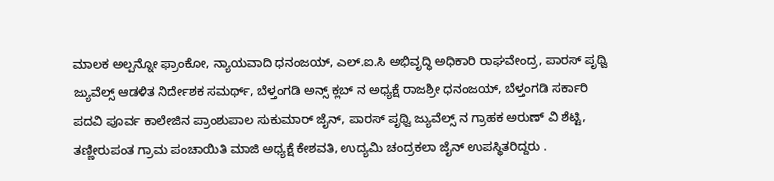ಮಾಲಕ ಅಲ್ಪನ್ನೋ ಫ್ರಾಂಕೋ, ನ್ಯಾಯವಾದಿ ಧನಂಜಯ್, ಎಲ್.ಐ.ಸಿ ಅಭಿವೃದ್ಧಿ ಅಧಿಕಾರಿ ರಾಘವೇಂದ್ರ, ಪಾರಸ್ ಪೃಥ್ವಿ ಜ್ಯುವೆಲ್ಸ್ ಆಡಳಿತ ನಿರ್ದೇಶಕ ಸಮರ್ಥ್, ಬೆಳ್ತಂಗಡಿ ಅನ್ಸ್ ಕ್ಲಬ್ ನ ಅಧ್ಯಕ್ಷೆ ರಾಜಶ್ರೀ ಧನಂಜಯ್, ಬೆಳ್ತಂಗಡಿ ಸರ್ಕಾರಿ ಪದವಿ ಪೂರ್ವ ಕಾಲೇಜಿನ ಪ್ರಾಂಶುಪಾಲ ಸುಕುಮಾ‌ರ್ ಜೈನ್, ಪಾರಸ್ ಪೃಥ್ವಿ ಜ್ಯುವೆಲ್ಸ್ ನ ಗ್ರಾಹಕ ಅರುಣ್ ವಿ ಶೆಟ್ಟಿ, ತಣ್ಣೀರುಪಂತ ಗ್ರಾಮ ಪಂಚಾಯಿತಿ ಮಾಜಿ ಅಧ್ಯಕ್ಷೆ ಕೇಶವತಿ, ಉದ್ಯಮಿ ಚಂದ್ರಕಲಾ ಜೈನ್‌ ಉಪಸ್ಥಿತರಿದ್ದರು .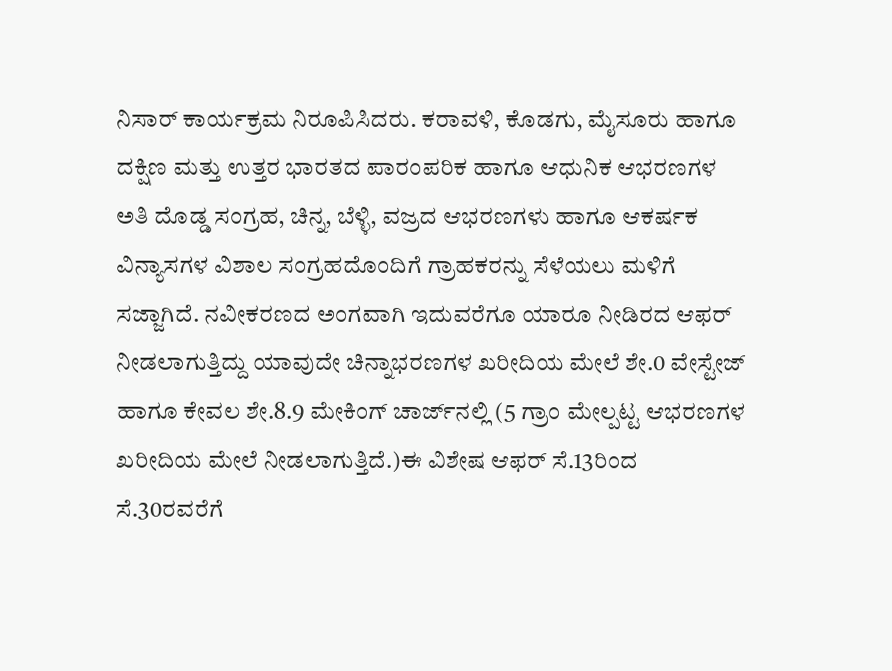ನಿಸಾರ್ ಕಾರ್ಯಕ್ರಮ ನಿರೂಪಿಸಿದರು. ಕರಾವಳಿ, ಕೊಡಗು, ಮೈಸೂರು ಹಾಗೂ ದಕ್ಷಿಣ ಮತ್ತು ಉತ್ತರ ಭಾರತದ ಪಾರಂಪರಿಕ ಹಾಗೂ ಆಧುನಿಕ ಆಭರಣಗಳ ಅತಿ ದೊಡ್ಡ ಸಂಗ್ರಹ, ಚಿನ್ನ, ಬೆಳ್ಳಿ, ವಜ್ರದ ಆಭರಣಗಳು ಹಾಗೂ ಆಕರ್ಷಕ ವಿನ್ಯಾಸಗಳ ವಿಶಾಲ ಸಂಗ್ರಹದೊಂದಿಗೆ ಗ್ರಾಹಕರನ್ನು ಸೆಳೆಯಲು ಮಳಿಗೆ ಸಜ್ಜಾಗಿದೆ. ನವೀಕರಣದ ಅಂಗವಾಗಿ ಇದುವರೆಗೂ ಯಾರೂ ನೀಡಿರದ ಆಫರ್ ನೀಡಲಾಗುತ್ತಿದ್ದು ಯಾವುದೇ ಚಿನ್ನಾಭರಣಗಳ ಖರೀದಿಯ ಮೇಲೆ ಶೇ.0 ವೇಸ್ಟೇಜ್ ಹಾಗೂ ಕೇವಲ ಶೇ.8.9 ಮೇಕಿಂಗ್ ಚಾರ್ಜ್‌ನಲ್ಲಿ (5 ಗ್ರಾಂ ಮೇಲ್ಪಟ್ಟ ಆಭರಣಗಳ ಖರೀದಿಯ ಮೇಲೆ ನೀಡಲಾಗುತ್ತಿದೆ.)ಈ ವಿಶೇಷ ಆಫರ್ ಸೆ.13ರಿಂದ ಸೆ.30ರವರೆಗೆ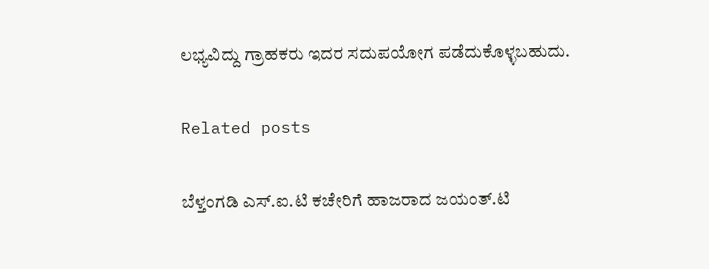ಲಭ್ಯವಿದ್ದು ಗ್ರಾಹಕರು ಇದರ ಸದುಪಯೋಗ ಪಡೆದುಕೊಳ್ಳಬಹುದು.

Related posts

ಬೆಳ್ತಂಗಡಿ ಎಸ್‌.ಐ.ಟಿ ಕಚೇರಿಗೆ ಹಾಜರಾದ ಜಯಂತ್.ಟಿ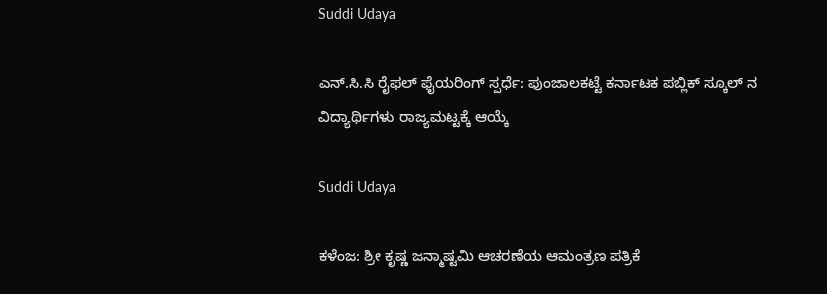Suddi Udaya

ಎನ್.ಸಿ.ಸಿ ರೈಫಲ್ ಫೈಯರಿಂಗ್ ಸ್ಪರ್ಧೆ: ಪುಂಜಾಲಕಟ್ಟೆ ಕರ್ನಾಟಕ ಪಬ್ಲಿಕ್ ಸ್ಕೂಲ್ ನ ವಿದ್ಯಾರ್ಥಿಗಳು ರಾಜ್ಯಮಟ್ಟಕ್ಕೆ ಆಯ್ಕೆ

Suddi Udaya

ಕಳೆಂಜ: ಶ್ರೀ ಕೃಷ್ಣ ಜನ್ಮಾಷ್ಟಮಿ ಆಚರಣೆಯ ಆಮಂತ್ರಣ ಪತ್ರಿಕೆ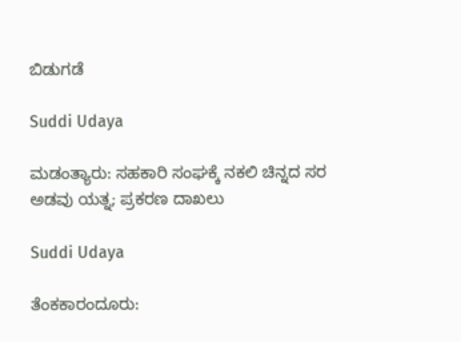ಬಿಡುಗಡೆ

Suddi Udaya

ಮಡಂತ್ಯಾರು: ಸಹಕಾರಿ ಸಂಘಕ್ಕೆ ನಕಲಿ ಚಿನ್ನದ ಸರ ಅಡವು ಯತ್ನ; ಪ್ರಕರಣ ದಾಖಲು

Suddi Udaya

ತೆಂಕಕಾರಂದೂರು: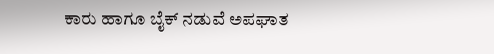ಕಾರು ಹಾಗೂ ಬೈಕ್ ನಡುವೆ ಅಪಘಾತ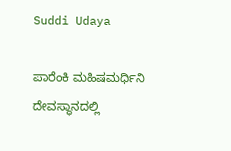Suddi Udaya

ಪಾರೆಂಕಿ ಮಹಿಷಮರ್ಧಿನಿ ದೇವಸ್ಥಾನದಲ್ಲಿ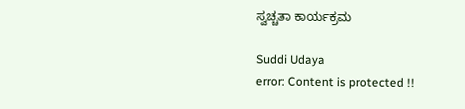ಸ್ವಚ್ಚತಾ ಕಾರ್ಯಕ್ರಮ

Suddi Udaya
error: Content is protected !!